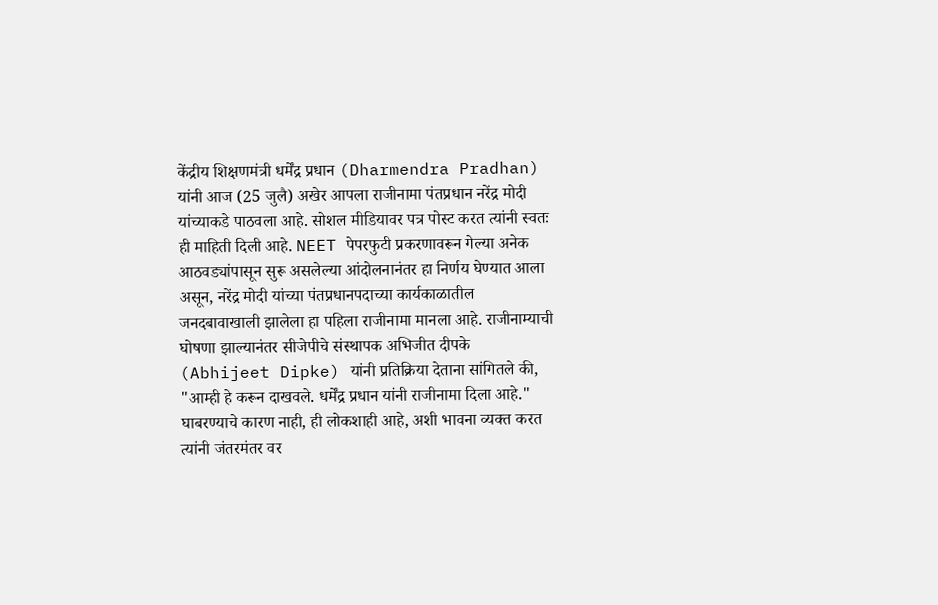केंद्रीय शिक्षणमंत्री धर्मेंद्र प्रधान (Dharmendra Pradhan) यांनी आज (25 जुलै) अखेर आपला राजीनामा पंतप्रधान नरेंद्र मोदी यांच्याकडे पाठवला आहे. सोशल मीडियावर पत्र पोस्ट करत त्यांनी स्वतः ही माहिती दिली आहे. NEET पेपरफुटी प्रकरणावरून गेल्या अनेक आठवड्यांपासून सुरू असलेल्या आंदोलनानंतर हा निर्णय घेण्यात आला असून, नरेंद्र मोदी यांच्या पंतप्रधानपदाच्या कार्यकाळातील जनदबावाखाली झालेला हा पहिला राजीनामा मानला आहे. राजीनाम्याची घोषणा झाल्यानंतर सीजेपीचे संस्थापक अभिजीत दीपके (Abhijeet Dipke) यांनी प्रतिक्रिया देताना सांगितले की, "आम्ही हे करून दाखवले. धर्मेंद्र प्रधान यांनी राजीनामा दिला आहे." घाबरण्याचे कारण नाही, ही लोकशाही आहे, अशी भावना व्यक्त करत त्यांनी जंतरमंतर वर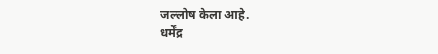जल्लोष केला आहे.
धर्मेंद्र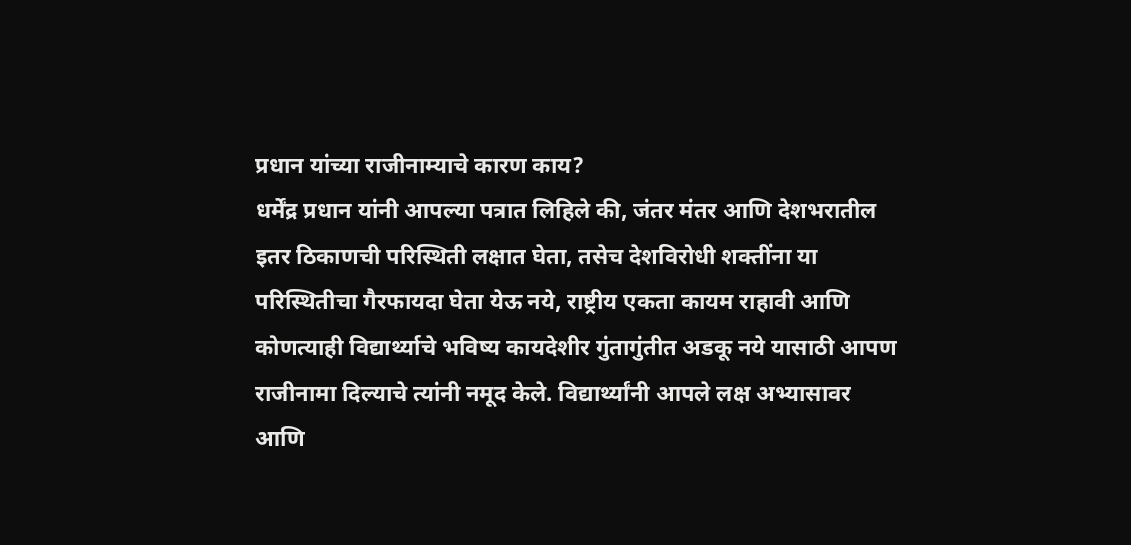प्रधान यांच्या राजीनाम्याचे कारण काय?
धर्मेंद्र प्रधान यांनी आपल्या पत्रात लिहिले की, जंतर मंतर आणि देशभरातील इतर ठिकाणची परिस्थिती लक्षात घेता, तसेच देशविरोधी शक्तींना या परिस्थितीचा गैरफायदा घेता येऊ नये, राष्ट्रीय एकता कायम राहावी आणि कोणत्याही विद्यार्थ्याचे भविष्य कायदेशीर गुंतागुंतीत अडकू नये यासाठी आपण राजीनामा दिल्याचे त्यांनी नमूद केले. विद्यार्थ्यांनी आपले लक्ष अभ्यासावर आणि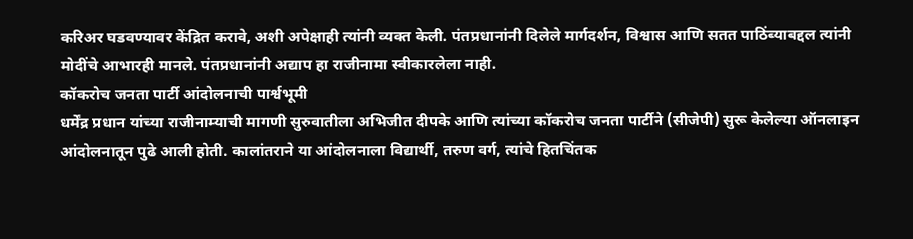करिअर घडवण्यावर केंद्रित करावे, अशी अपेक्षाही त्यांनी व्यक्त केली. पंतप्रधानांनी दिलेले मार्गदर्शन, विश्वास आणि सतत पाठिंब्याबद्दल त्यांनी मोदींचे आभारही मानले. पंतप्रधानांनी अद्याप हा राजीनामा स्वीकारलेला नाही.
कॉकरोच जनता पार्टी आंदोलनाची पार्श्वभूमी
धर्मेंद्र प्रधान यांच्या राजीनाम्याची मागणी सुरुवातीला अभिजीत दीपके आणि त्यांच्या कॉकरोच जनता पार्टीने (सीजेपी) सुरू केलेल्या ऑनलाइन आंदोलनातून पुढे आली होती. कालांतराने या आंदोलनाला विद्यार्थी, तरुण वर्ग, त्यांचे हितचिंतक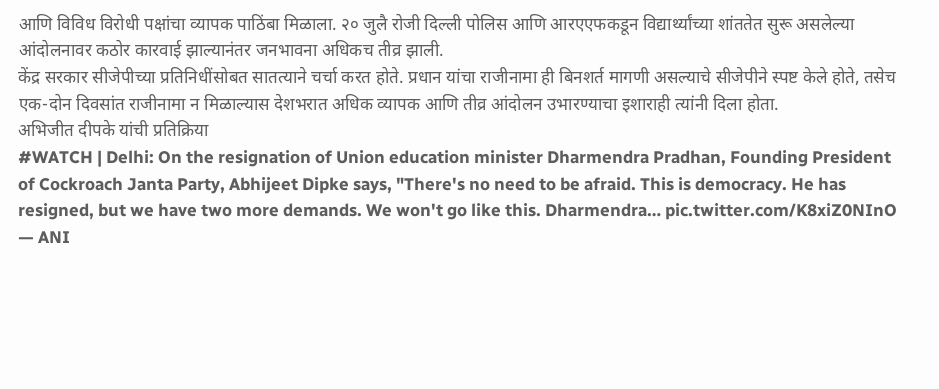आणि विविध विरोधी पक्षांचा व्यापक पाठिंबा मिळाला. २० जुलै रोजी दिल्ली पोलिस आणि आरएएफकडून विद्यार्थ्यांच्या शांततेत सुरू असलेल्या आंदोलनावर कठोर कारवाई झाल्यानंतर जनभावना अधिकच तीव्र झाली.
केंद्र सरकार सीजेपीच्या प्रतिनिधींसोबत सातत्याने चर्चा करत होते. प्रधान यांचा राजीनामा ही बिनशर्त मागणी असल्याचे सीजेपीने स्पष्ट केले होते, तसेच एक-दोन दिवसांत राजीनामा न मिळाल्यास देशभरात अधिक व्यापक आणि तीव्र आंदोलन उभारण्याचा इशाराही त्यांनी दिला होता.
अभिजीत दीपके यांची प्रतिक्रिया
#WATCH | Delhi: On the resignation of Union education minister Dharmendra Pradhan, Founding President of Cockroach Janta Party, Abhijeet Dipke says, "There's no need to be afraid. This is democracy. He has resigned, but we have two more demands. We won't go like this. Dharmendra… pic.twitter.com/K8xiZ0NInO
— ANI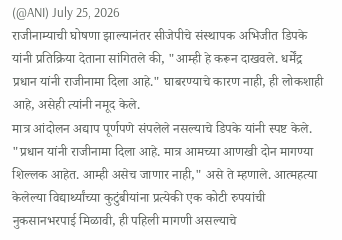(@ANI) July 25, 2026
राजीनाम्याची घोषणा झाल्यानंतर सीजेपीचे संस्थापक अभिजीत डिपके यांनी प्रतिक्रिया देताना सांगितले की, "आम्ही हे करून दाखवले. धर्मेंद्र प्रधान यांनी राजीनामा दिला आहे." घाबरण्याचे कारण नाही, ही लोकशाही आहे, असेही त्यांनी नमूद केले.
मात्र आंदोलन अद्याप पूर्णपणे संपलेले नसल्याचे डिपके यांनी स्पष्ट केले. "प्रधान यांनी राजीनामा दिला आहे. मात्र आमच्या आणखी दोन मागण्या शिल्लक आहेत. आम्ही असेच जाणार नाही," असे ते म्हणाले. आत्महत्या केलेल्या विद्यार्थ्यांच्या कुटुंबीयांना प्रत्येकी एक कोटी रुपयांची नुकसानभरपाई मिळावी, ही पहिली मागणी असल्याचे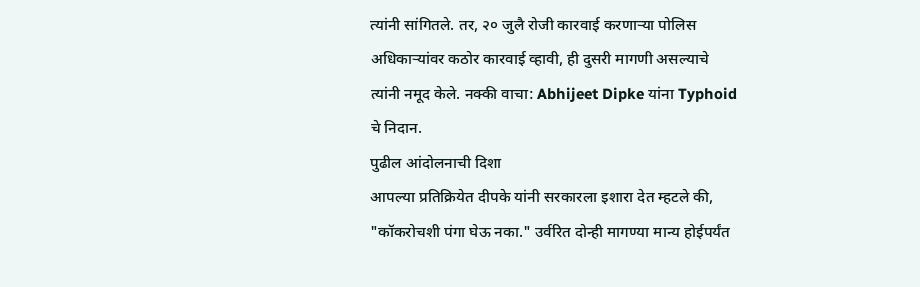त्यांनी सांगितले. तर, २० जुलै रोजी कारवाई करणाऱ्या पोलिस अधिकाऱ्यांवर कठोर कारवाई व्हावी, ही दुसरी मागणी असल्याचे त्यांनी नमूद केले. नक्की वाचा: Abhijeet Dipke यांना Typhoid चे निदान.
पुढील आंदोलनाची दिशा
आपल्या प्रतिक्रियेत दीपके यांनी सरकारला इशारा देत म्हटले की, "कॉकरोचशी पंगा घेऊ नका." उर्वरित दोन्ही मागण्या मान्य होईपर्यंत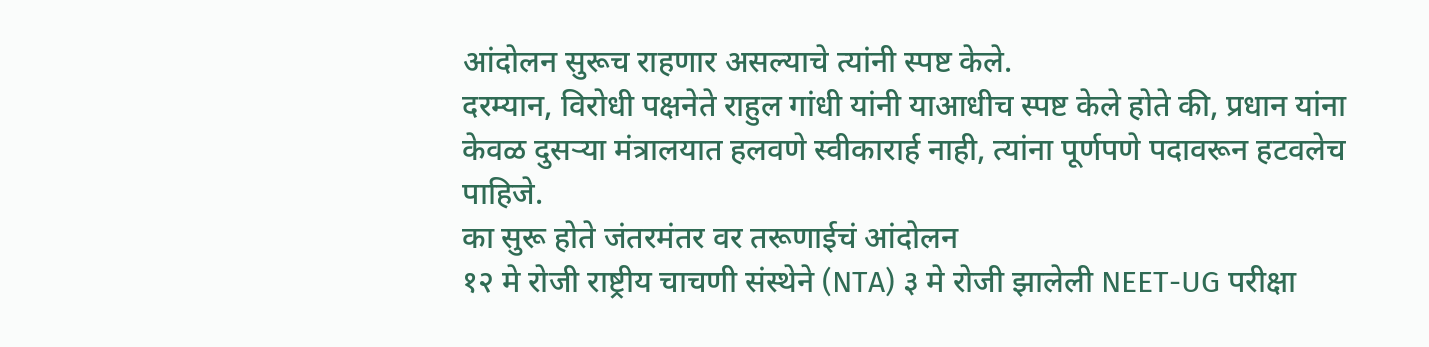आंदोलन सुरूच राहणार असल्याचे त्यांनी स्पष्ट केले.
दरम्यान, विरोधी पक्षनेते राहुल गांधी यांनी याआधीच स्पष्ट केले होते की, प्रधान यांना केवळ दुसऱ्या मंत्रालयात हलवणे स्वीकारार्ह नाही, त्यांना पूर्णपणे पदावरून हटवलेच पाहिजे.
का सुरू होते जंतरमंतर वर तरूणाईचं आंदोलन
१२ मे रोजी राष्ट्रीय चाचणी संस्थेने (NTA) ३ मे रोजी झालेली NEET-UG परीक्षा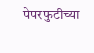पेपरफुटीच्या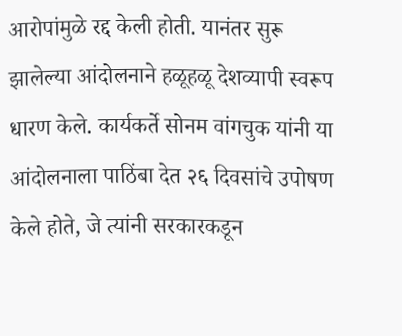आरोपांमुळे रद्द केली होती. यानंतर सुरू झालेल्या आंदोलनाने हळूहळू देशव्यापी स्वरूप धारण केले. कार्यकर्ते सोनम वांगचुक यांनी या आंदोलनाला पाठिंबा देत २६ दिवसांचे उपोषण केले होते, जे त्यांनी सरकारकडून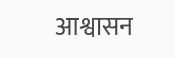आश्वासन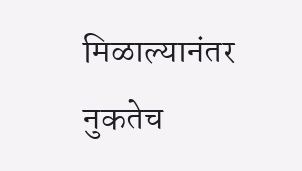मिळाल्यानंतर नुकतेच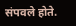संपवले होते.